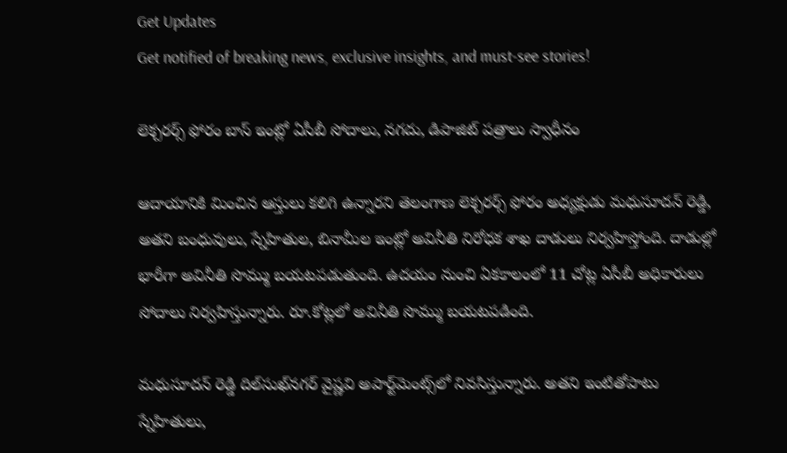Get Updates
Get notified of breaking news, exclusive insights, and must-see stories!

లెక్చరర్స్ ఫోరం బాస్ ఇంట్లో ఏసీబీ సోదాలు, నగదు, డిపాజిట్ పత్రాలు స్వాధీనం

ఆదాయానికి మించిన ఆస్తులు కలిగి ఉన్నారని తెలంగాణ లెక్చరర్స్ ఫోరం అధ్యక్షుడు మధుసూదన్ రెడ్డి, అతని బంధువులు, స్నేహితుల, బినామీల ఇంట్లో అవినీతి నిరోధక శాఖ దాడులు నిర్వహిస్తోంది. దాడుల్లో భారీగా అవినీతి సొమ్ము బయటపడుతుంది. ఉదయం నుంచి ఏకకాలంలో 11 చోట్ల ఏసీబీ అధికారులు సోదాలు నిర్వహిస్తున్నారు. రూ.కోట్లలో అవినీతి సొమ్ము బయటపడింది.

మధుసూదన్ రెడ్డి దిల్‌సుఖ్‌నగర్ వైష్ణవి అపార్ట్‌మెంట్స్‌లో నివసిస్తున్నారు. అతని ఇంటితోపాటు స్నేహితులు,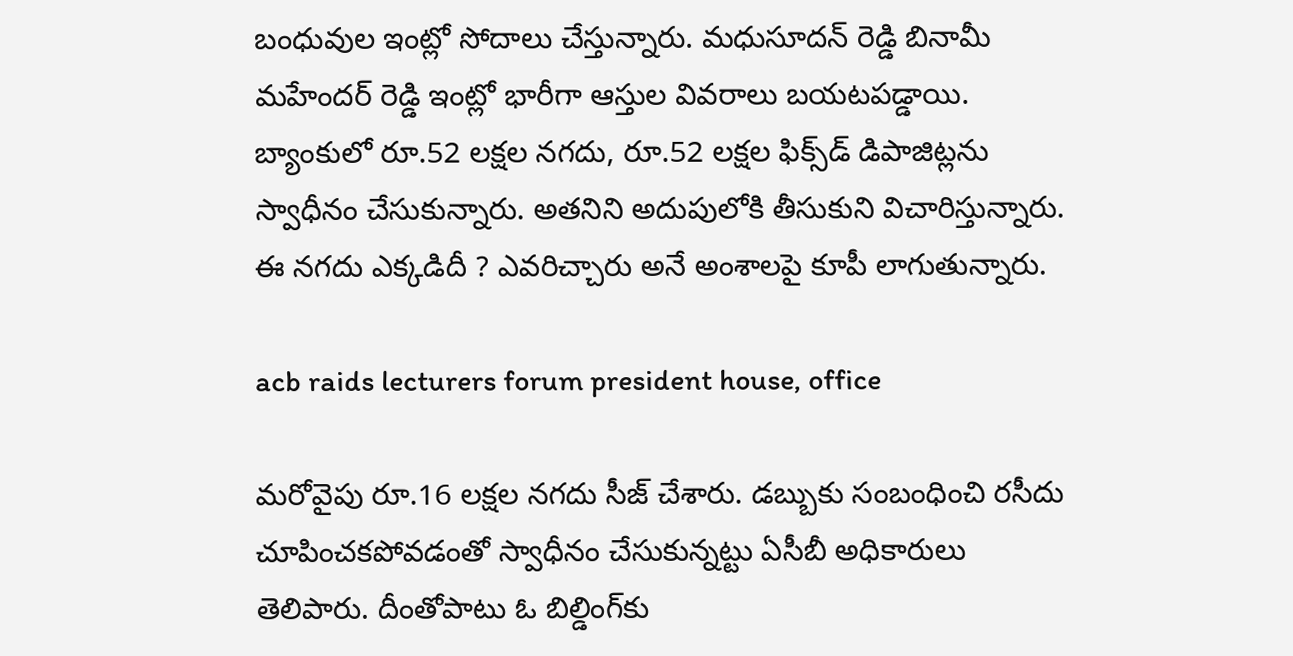బంధువుల ఇంట్లో సోదాలు చేస్తున్నారు. మధుసూదన్ రెడ్డి బినామీ మహేందర్ రెడ్డి ఇంట్లో భారీగా ఆస్తుల వివరాలు బయటపడ్డాయి. బ్యాంకులో రూ.52 లక్షల నగదు, రూ.52 లక్షల ఫిక్స్‌డ్ డిపాజిట్లను స్వాధీనం చేసుకున్నారు. అతనిని అదుపులోకి తీసుకుని విచారిస్తున్నారు. ఈ నగదు ఎక్కడిదీ ? ఎవరిచ్చారు అనే అంశాలపై కూపీ లాగుతున్నారు.

acb raids lecturers forum president house, office

మరోవైపు రూ.16 లక్షల నగదు సీజ్ చేశారు. డబ్బుకు సంబంధించి రసీదు చూపించకపోవడంతో స్వాధీనం చేసుకున్నట్టు ఏసీబీ అధికారులు తెలిపారు. దీంతోపాటు ఓ బిల్డింగ్‌కు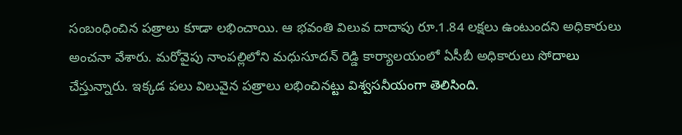సంబంధించిన పత్రాలు కూడా లభించాయి. ఆ భవంతి విలువ దాదాపు రూ.1.84 లక్షలు ఉంటుందని అధికారులు అంచనా వేశారు. మరోవైపు నాంపల్లిలోని మధుసూదన్ రెడ్డి కార్యాలయంలో ఏసీబీ అధికారులు సోదాలు చేస్తున్నారు. ఇక్కడ పలు విలువైన పత్రాలు లభించినట్టు విశ్వసనీయంగా తెలిసింది.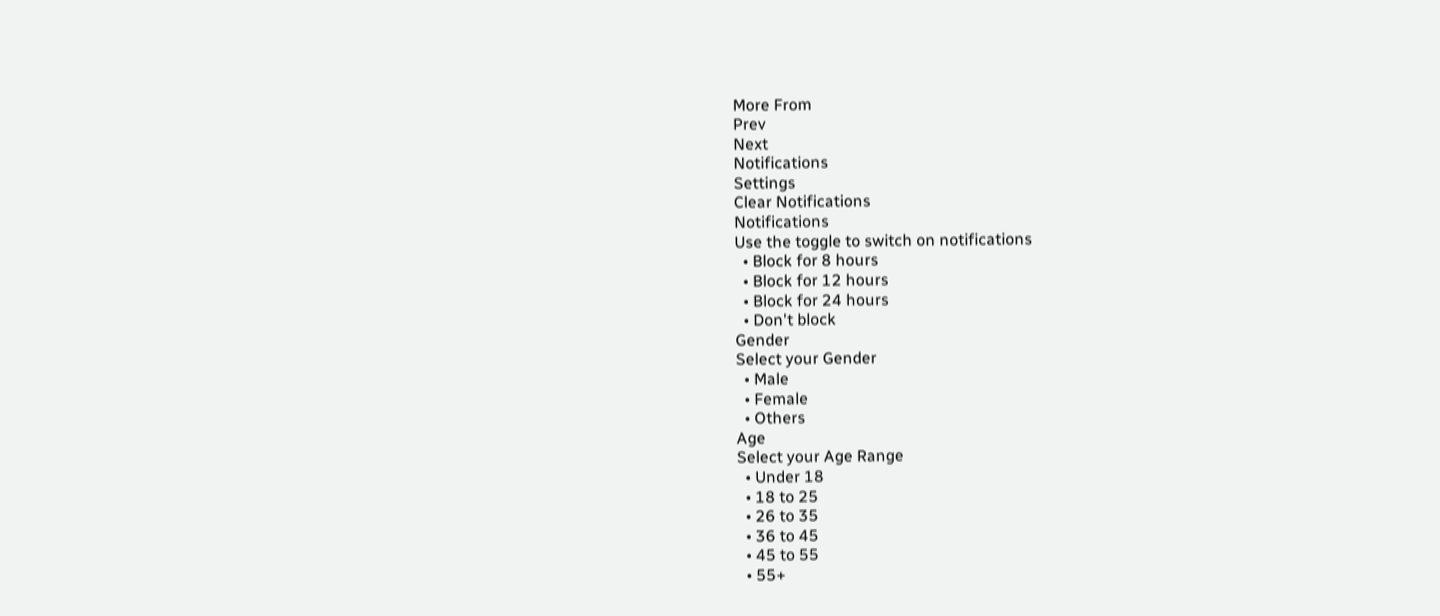More From
Prev
Next
Notifications
Settings
Clear Notifications
Notifications
Use the toggle to switch on notifications
  • Block for 8 hours
  • Block for 12 hours
  • Block for 24 hours
  • Don't block
Gender
Select your Gender
  • Male
  • Female
  • Others
Age
Select your Age Range
  • Under 18
  • 18 to 25
  • 26 to 35
  • 36 to 45
  • 45 to 55
  • 55+